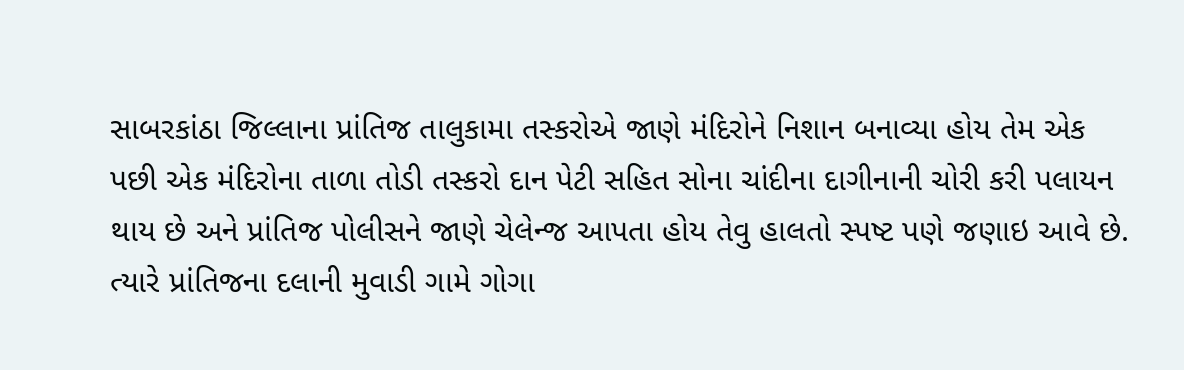સાબરકાંઠા જિલ્લાના પ્રાંતિજ તાલુકામા તસ્કરોએ જાણે મંદિરોને નિશાન બનાવ્યા હોય તેમ એક પછી એક મંદિરોના તાળા તોડી તસ્કરો દાન પેટી સહિત સોના ચાંદીના દાગીનાની ચોરી કરી પલાયન થાય છે અને પ્રાંતિજ પોલીસને જાણે ચેલેન્જ આપતા હોય તેવુ હાલતો સ્પષ્ટ પણે જણાઇ આવે છે. ત્યારે પ્રાંતિજના દલાની મુવાડી ગામે ગોગા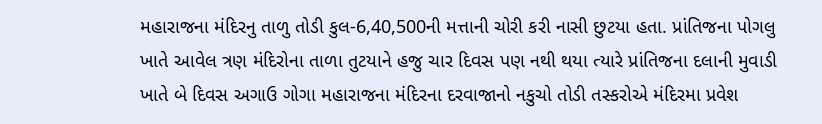મહારાજના મંદિરનુ તાળુ તોડી કુલ-6,40,500ની મત્તાની ચોરી કરી નાસી છુટયા હતા. પ્રાંતિજના પોગલુ ખાતે આવેલ ત્રણ મંદિરોના તાળા તુટયાને હજુ ચાર દિવસ પણ નથી થયા ત્યારે પ્રાંતિજના દલાની મુવાડી ખાતે બે દિવસ અગાઉ ગોગા મહારાજના મંદિરના દરવાજાનો નકુચો તોડી તસ્કરોએ મંદિરમા પ્રવેશ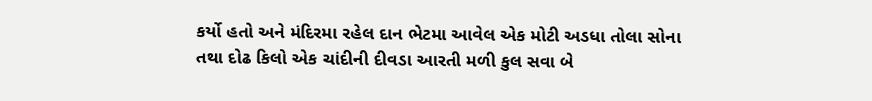કર્યો હતો અને મંદિરમા રહેલ દાન ભેટમા આવેલ એક મોટી અડધા તોલા સોના તથા દોઢ કિલો એક ચાંદીની દીવડા આરતી મળી કુલ સવા બે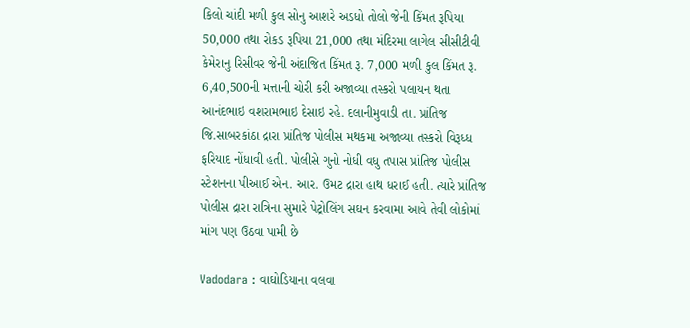કિલો ચાંદી મળી કુલ સોનુ આશરે અડધો તોલો જેની કિંમત રૂપિયા 50,000 તથા રોકડ રૂપિયા 21,000 તથા મંદિરમા લાગેલ સીસીટીવી કેમેરાનુ રિસીવર જેની અંદાજિત કિંમત રૂ. 7,000 મળી કુલ કિંમત રૂ. 6,40,500ની મત્તાની ચોરી કરી અજાવ્યા તસ્કરો પલાયન થતા આનંદભાઇ વશરામભાઇ દેસાઇ રહે. દલાનીમુવાડી તા. પ્રાંતિજ જિ.સાબરકાંઠા દ્રારા પ્રાંતિજ પોલીસ મથકમા અજાવ્યા તસ્કરો વિરૂધ્ધ ફરિયાદ નોંધાવી હતી. પોલીસે ગુનો નોધી વધુ તપાસ પ્રાંતિજ પોલીસ સ્ટેશનના પીઆઈ એન. આર. ઉમટ દ્રારા હાથ ધરાઈ હતી. ત્યારે પ્રાંતિજ પોલીસ દ્રારા રાત્રિના સુમારે પેટ્રોલિંગ સઘન કરવામા આવે તેવી લોકોમાં માંગ પણ ઉઠવા પામી છે

Vadodara : વાઘોડિયાના વલવા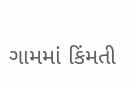ગામમાં કિંમતી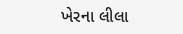ખેરના લીલા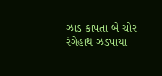ઝાડ કાપતા બે ચોર રંગેહાથ ઝડપાયા